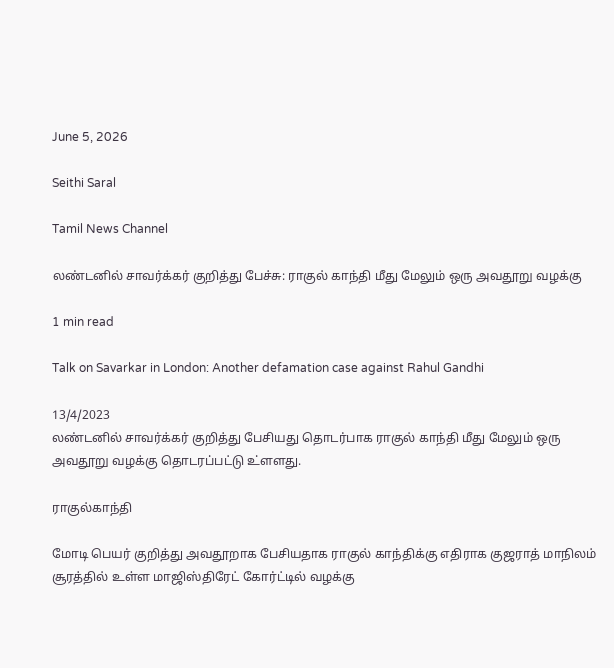June 5, 2026

Seithi Saral

Tamil News Channel

லண்டனில் சாவர்க்கர் குறித்து பேச்சு: ராகுல் காந்தி மீது மேலும் ஒரு அவதூறு வழக்கு

1 min read

Talk on Savarkar in London: Another defamation case against Rahul Gandhi

13/4/2023
லண்டனில் சாவர்க்கர் குறித்து பேசியது தொடர்பாக ராகுல் காந்தி மீது மேலும் ஒரு அவதூறு வழக்கு தொடரப்பட்டு உ்ளளது.

ராகுல்காந்தி

மோடி பெயர் குறித்து அவதூறாக பேசியதாக ராகுல் காந்திக்கு எதிராக குஜராத் மாநிலம் சூரத்தில் உள்ள மாஜிஸ்திரேட் கோர்ட்டில் வழக்கு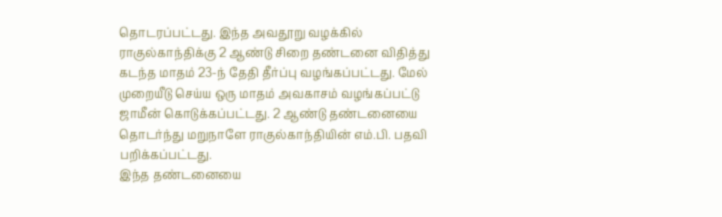தொடரப்பட்டது. இந்த அவதூறு வழக்கில் ராகுல்காந்திக்கு 2 ஆண்டு சிறை தண்டனை விதித்து கடந்த மாதம் 23-ந் தேதி தீர்ப்பு வழங்கப்பட்டது. மேல் முறையீடு செய்ய ஒரு மாதம் அவகாசம் வழங்கப்பட்டு ஜாமீன் கொடுக்கப்பட்டது. 2 ஆண்டு தண்டனையை தொடர்ந்து மறுநாளே ராகுல்காந்தியின் எம்.பி. பதவி பறிக்கப்பட்டது.
இந்த தண்டனையை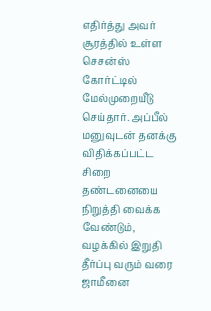எதிர்த்து அவர் சூரத்தில் உள்ள செசன்ஸ் கோர்ட்டில் மேல்முறையீடு செய்தார். அப்பீல் மனுவுடன் தனக்கு விதிக்கப்பட்ட சிறை தண்டனையை நிறுத்தி வைக்க வேண்டும், வழக்கில் இறுதி தீர்ப்பு வரும் வரை ஜாமீனை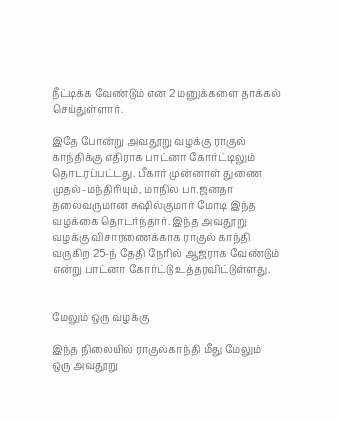நீட்டிக்க வேண்டும் என 2 மனுக்களை தாக்கல் செய்துள்ளார்.

இதே போன்று அவதூறு வழக்கு ராகுல் காந்திக்கு எதிராக பாட்னா கோர்ட்டிலும் தொடரப்பட்டது. பீகார் முன்னாள் துணை முதல்-மந்திரியும், மாநில பா.ஜனதா தலைவருமான சுஷில்குமார் மோடி இந்த வழக்கை தொடர்ந்தார். இந்த அவதூறு வழக்கு விசாரணைக்காக ராகுல் காந்தி வருகிற 25-ந் தேதி நேரில் ஆஜராக வேண்டும் என்று பாட்னா கோர்ட்டு உத்தரவிட்டுள்ளது.


மேலும் ஒரு வழக்கு

இந்த நிலையில் ராகுல்காந்தி மீது மேலும் ஒரு அவதூறு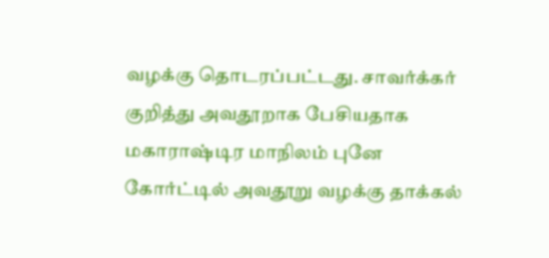வழக்கு தொடரப்பட்டது. சாவர்க்கர் குறித்து அவதூறாக பேசியதாக மகாராஷ்டிர மாநிலம் புனே கோர்ட்டில் அவதூறு வழக்கு தாக்கல்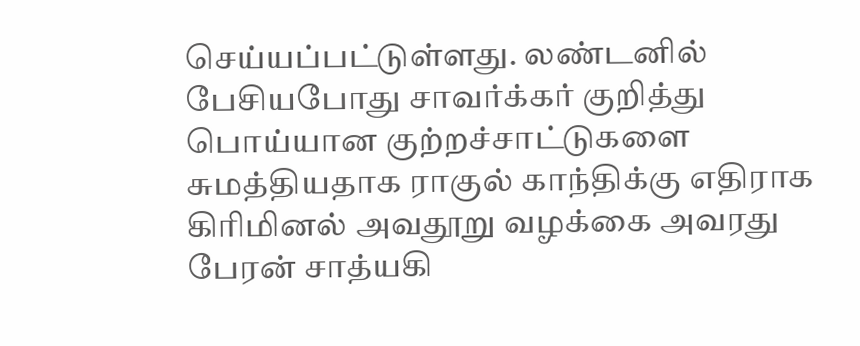செய்யப்பட்டுள்ளது. லண்டனில் பேசியபோது சாவர்க்கர் குறித்து பொய்யான குற்றச்சாட்டுகளை சுமத்தியதாக ராகுல் காந்திக்கு எதிராக கிரிமினல் அவதூறு வழக்கை அவரது பேரன் சாத்யகி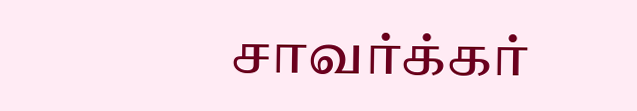சாவர்க்கர்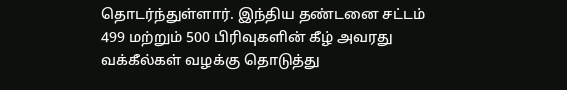தொடர்ந்துள்ளார். இந்திய தண்டனை சட்டம் 499 மற்றும் 500 பிரிவுகளின் கீழ் அவரது வக்கீல்கள் வழக்கு தொடுத்து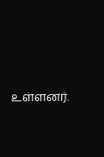உள்ளனர்.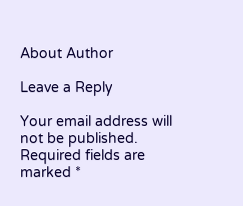About Author

Leave a Reply

Your email address will not be published. Required fields are marked *